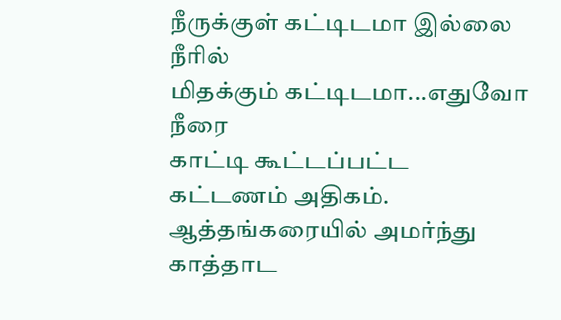நீருக்குள் கட்டிடமா இல்லை நீரில்
மிதக்கும் கட்டிடமா...எதுவோ நீரை
காட்டி கூட்டப்பட்ட கட்டணம் அதிகம்.
ஆத்தங்கரையில் அமர்ந்து காத்தாட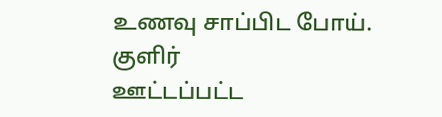உணவு சாப்பிட போய். குளிர்
ஊட்டப்பட்ட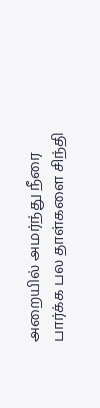அறையில் அமர்ந்து நீரை
பார்க்க பல தாள்களை சிந்தி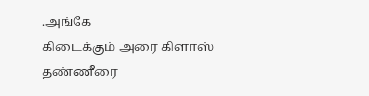.அங்கே
கிடைக்கும் அரை கிளாஸ் தண்ணீரை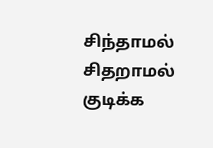சிந்தாமல் சிதறாமல் குடிக்க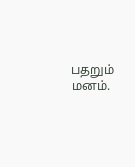பதறும்
மனம்.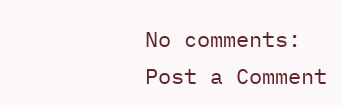No comments:
Post a Comment